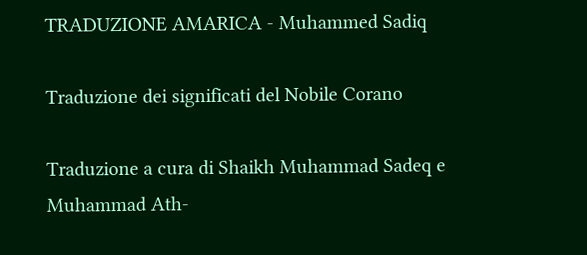TRADUZIONE AMARICA - Muhammed Sadiq

Traduzione dei significati del Nobile Corano

Traduzione a cura di Shaikh Muhammad Sadeq e Muhammad Ath-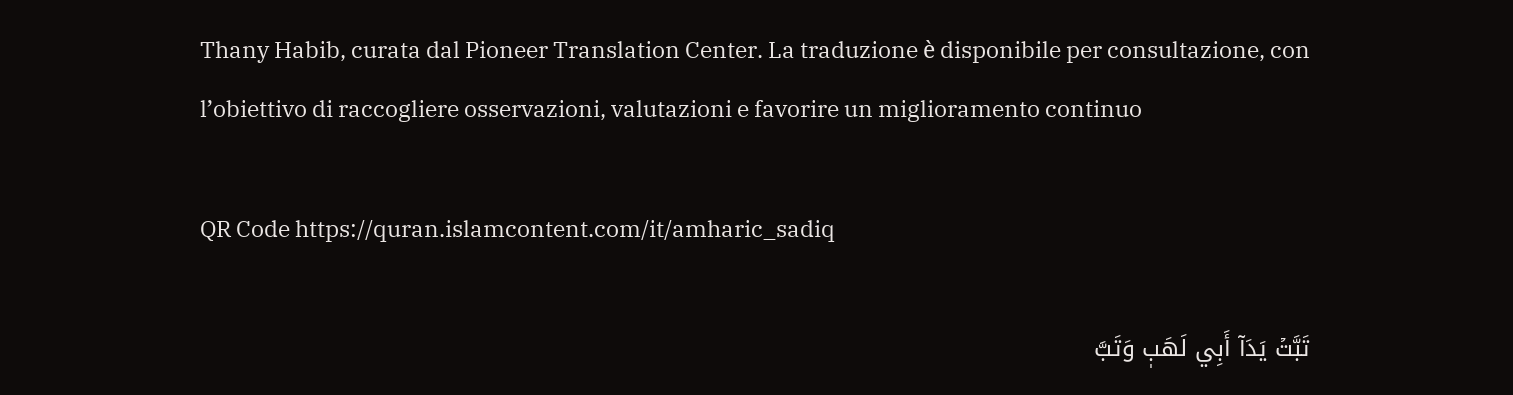Thany Habib, curata dal Pioneer Translation Center. La traduzione è disponibile per consultazione, con l’obiettivo di raccogliere osservazioni, valutazioni e favorire un miglioramento continuo

QR Code https://quran.islamcontent.com/it/amharic_sadiq

تَبَّتۡ يَدَآ أَبِي لَهَبٖ وَتَبَّ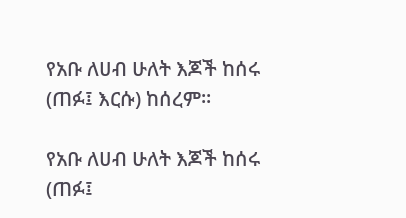የአቡ ለሀብ ሁለት እጆች ከሰሩ (ጠፉ፤ እርሱ) ከሰረም፡፡

የአቡ ለሀብ ሁለት እጆች ከሰሩ (ጠፉ፤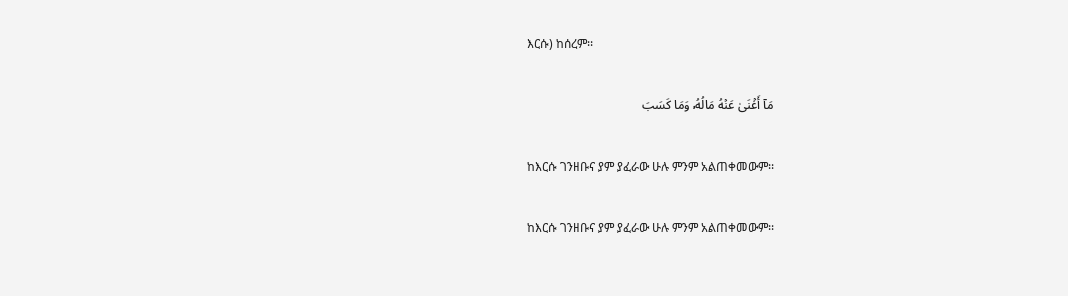እርሱ) ከሰረም፡፡

مَآ أَغۡنَىٰ عَنۡهُ مَالُهُۥ وَمَا كَسَبَ

ከእርሱ ገንዘቡና ያም ያፈራው ሁሉ ምንም አልጠቀመውም፡፡

ከእርሱ ገንዘቡና ያም ያፈራው ሁሉ ምንም አልጠቀመውም፡፡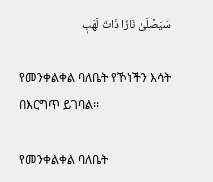سَيَصۡلَىٰ نَارٗا ذَاتَ لَهَبٖ

የመንቀልቀል ባለቤት የኾነችን እሳት በእርግጥ ይገባል፡፡

የመንቀልቀል ባለቤት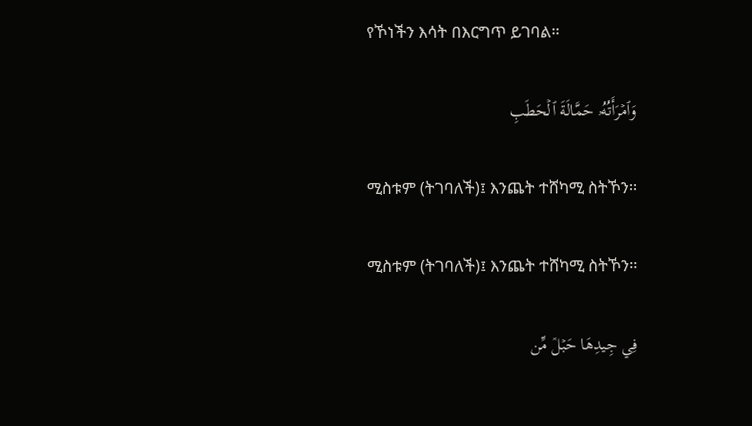የኾነችን እሳት በእርግጥ ይገባል፡፡

وَٱمۡرَأَتُهُۥ حَمَّالَةَ ٱلۡحَطَبِ

ሚስቱም (ትገባለች)፤ እንጨት ተሸካሚ ስትኾን፡፡

ሚስቱም (ትገባለች)፤ እንጨት ተሸካሚ ስትኾን፡፡

فِي جِيدِهَا حَبۡلٞ مِّن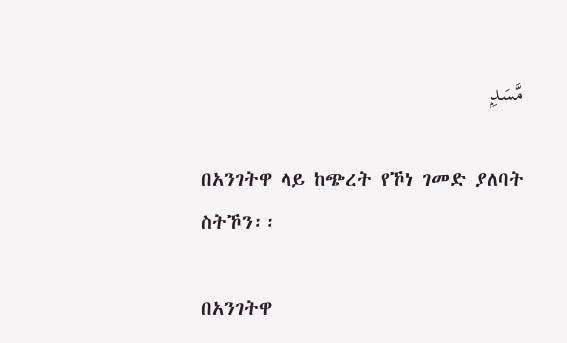مَّسَدِۭ

በአንገትዋ ላይ ከጭረት የኾነ ገመድ ያለባት ስትኾን፡፡

በአንገትዋ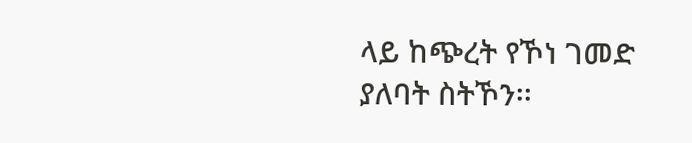ላይ ከጭረት የኾነ ገመድ ያለባት ስትኾን፡፡